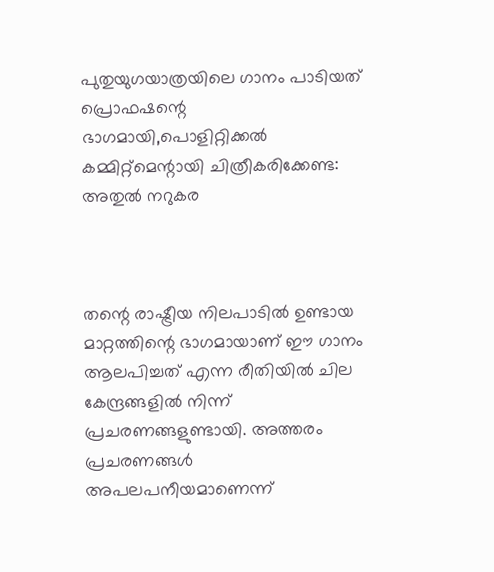പുതുയുഗയാത്രയിലെ ഗാനം പാടിയത് പ്രൊഫഷന്റെ ഭാഗമായി,പൊളിറ്റിക്കല്‍ കമ്മിറ്റ്മെന്റായി ചിത്രീകരിക്കേണ്ട: അതുല്‍ നറുകര



തന്റെ രാഷ്ട്രീയ നിലപാടില്‍ ഉണ്ടായ മാറ്റത്തിന്റെ ഭാഗമായാണ് ഈ ഗാനം ആലപിച്ചത് എന്ന രീതിയില്‍ ചില കേന്ദ്രങ്ങളില്‍ നിന്ന് പ്രചരണങ്ങളുണ്ടായി. അത്തരം പ്രചരണങ്ങള്‍ അപലപനീയമാണെന്ന്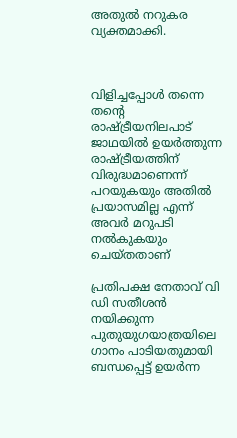അതുല്‍ നറുകര വ്യക്തമാക്കി.



വിളിച്ചപ്പോള്‍ തന്നെ തന്റെ രാഷ്ട്രീയനിലപാട് ജാഥയില്‍ ഉയര്‍ത്തുന്ന രാഷ്ട്രീയത്തിന് വിരുദ്ധമാണെന്ന് പറയുകയും അതില്‍ പ്രയാസമില്ല എന്ന് അവര്‍ മറുപടി നല്‍കുകയും ചെയ്തതാണ്

പ്രതിപക്ഷ നേതാവ് വി ഡി സതീശന്‍ നയിക്കുന്ന പുതുയുഗയാത്രയിലെ ഗാനം പാടിയതുമായി ബന്ധപ്പെട്ട് ഉയര്‍ന്ന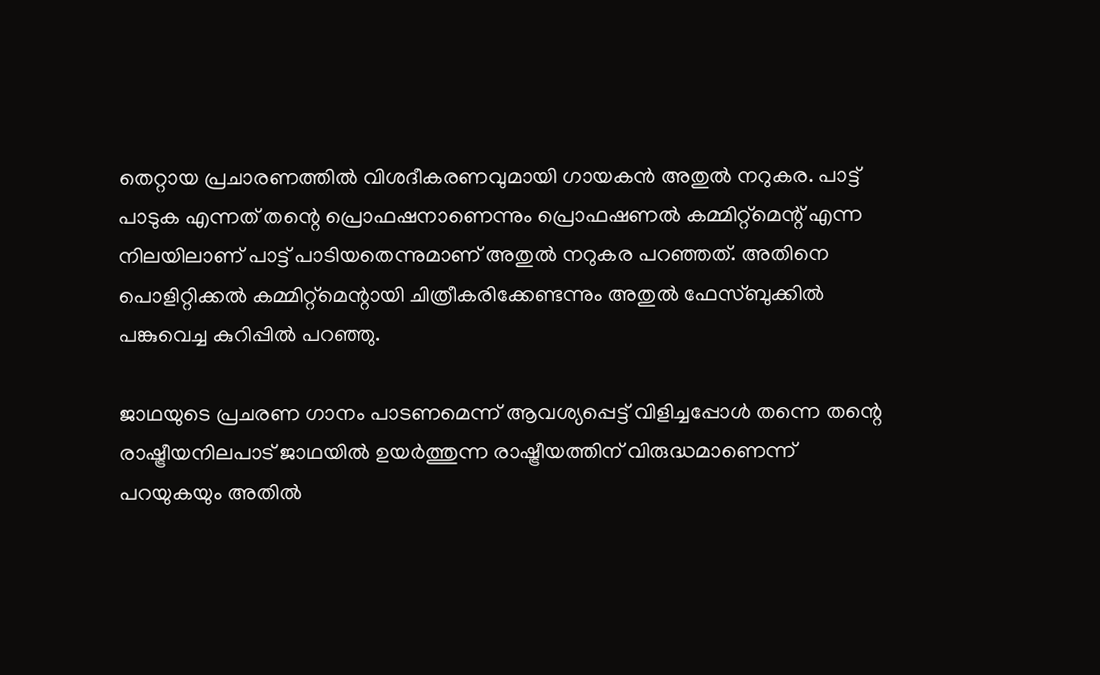തെറ്റായ പ്രചാരണത്തില്‍ വിശദീകരണവുമായി ഗായകന്‍ അതുല്‍ നറുകര. പാട്ട് പാടുക എന്നത് തന്റെ പ്രൊഫഷനാണെന്നും പ്രൊഫഷണല്‍ കമ്മിറ്റ്മെന്റ് എന്ന നിലയിലാണ് പാട്ട് പാടിയതെന്നുമാണ് അതുല്‍ നറുകര പറഞ്ഞത്. അതിനെ പൊളിറ്റിക്കല്‍ കമ്മിറ്റ്മെന്റായി ചിത്രീകരിക്കേണ്ടന്നും അതുല്‍ ഫേസ്ബുക്കില്‍ പങ്കുവെച്ച കുറിപ്പില്‍ പറഞ്ഞു.

ജാഥയുടെ പ്രചരണ ഗാനം പാടണമെന്ന് ആവശ്യപ്പെട്ട് വിളിച്ചപ്പോള്‍ തന്നെ തന്റെ രാഷ്ട്രീയനിലപാട് ജാഥയില്‍ ഉയര്‍ത്തുന്ന രാഷ്ട്രീയത്തിന് വിരുദ്ധമാണെന്ന് പറയുകയും അതില്‍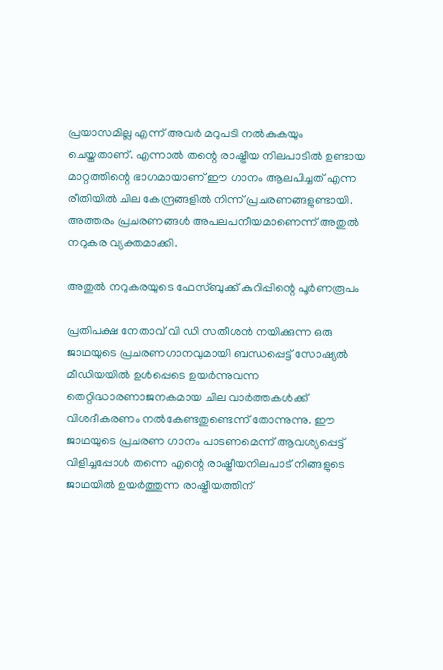പ്രയാസമില്ല എന്ന് അവര്‍ മറുപടി നല്‍കുകയും ചെയ്തതാണ്. എന്നാല്‍ തന്റെ രാഷ്ട്രീയ നിലപാടില്‍ ഉണ്ടായ മാറ്റത്തിന്റെ ഭാഗമായാണ് ഈ ഗാനം ആലപിച്ചത് എന്ന രീതിയില്‍ ചില കേന്ദ്രങ്ങളില്‍ നിന്ന് പ്രചരണങ്ങളുണ്ടായി. അത്തരം പ്രചരണങ്ങള്‍ അപലപനീയമാണെന്ന് അതുല്‍ നറുകര വ്യക്തമാക്കി.

അതുല്‍ നറുകരയുടെ ഫേസ്ബുക്ക് കുറിപ്പിന്റെ പൂര്‍ണരൂപം

പ്രതിപക്ഷ നേതാവ് വി ഡി സതീശന്‍ നയിക്കുന്ന ഒരു ജാഥയുടെ പ്രചരണഗാനവുമായി ബന്ധപ്പെട്ട് സോഷ്യല്‍ മീഡിയയില്‍ ഉള്‍പ്പെടെ ഉയര്‍ന്നുവന്ന തെറ്റിദ്ധാരണാജനകമായ ചില വാര്‍ത്തകള്‍ക്ക് വിശദീകരണം നല്‍കേണ്ടതുണ്ടെന്ന് തോന്നുന്നു. ഈ ജാഥയുടെ പ്രചരണ ഗാനം പാടണമെന്ന് ആവശ്യപ്പെട്ട് വിളിച്ചപ്പോള്‍ തന്നെ എന്റെ രാഷ്ട്രീയനിലപാട് നിങ്ങളുടെ ജാഥയില്‍ ഉയര്‍ത്തുന്ന രാഷ്ട്രീയത്തിന്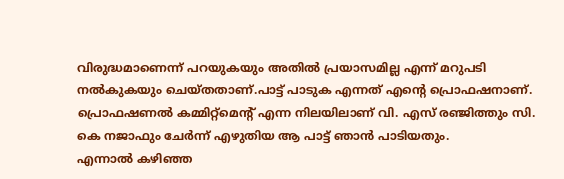വിരുദ്ധമാണെന്ന് പറയുകയും അതില്‍ പ്രയാസമില്ല എന്ന് മറുപടി നല്‍കുകയും ചെയ്തതാണ്.പാട്ട് പാടുക എന്നത് എന്റെ പ്രൊഫഷനാണ്. പ്രൊഫഷണല്‍ കമ്മിറ്റ്‌മെന്റ് എന്ന നിലയിലാണ് വി. എസ് രഞ്ജിത്തും സി. കെ നജാഫും ചേര്‍ന്ന് എഴുതിയ ആ പാട്ട് ഞാന്‍ പാടിയതും.
എന്നാല്‍ കഴിഞ്ഞ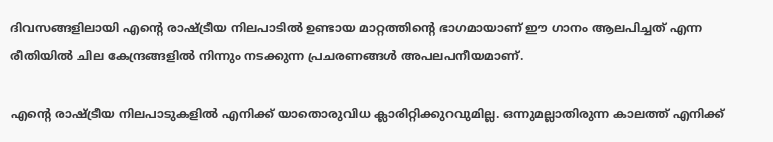ദിവസങ്ങളിലായി എന്റെ രാഷ്ട്രീയ നിലപാടില്‍ ഉണ്ടായ മാറ്റത്തിന്റെ ഭാഗമായാണ് ഈ ഗാനം ആലപിച്ചത് എന്ന രീതിയില്‍ ചില കേന്ദ്രങ്ങളില്‍ നിന്നും നടക്കുന്ന പ്രചരണങ്ങള്‍ അപലപനീയമാണ്.

എന്റെ രാഷ്ട്രീയ നിലപാടുകളില്‍ എനിക്ക് യാതൊരുവിധ ക്ലാരിറ്റിക്കുറവുമില്ല. ഒന്നുമല്ലാതിരുന്ന കാലത്ത് എനിക്ക്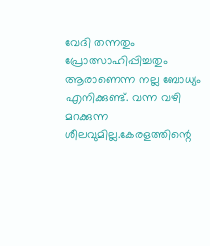വേദി തന്നതും പ്രോത്സാഹിപ്പിച്ചതും ആരാണെന്ന നല്ല ബോധ്യം എനിക്കുണ്ട്. വന്ന വഴി മറക്കുന്ന ശീലവുമില്ല.കേരളത്തിന്റെ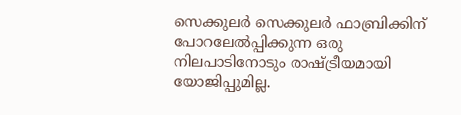സെക്കുലര്‍ സെക്കുലര്‍ ഫാബ്രിക്കിന് പോറലേല്‍പ്പിക്കുന്ന ഒരു നിലപാടിനോടും രാഷ്ട്രീയമായി യോജിപ്പുമില്ല.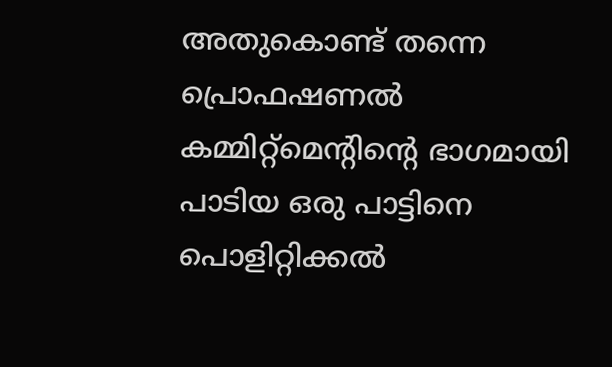അതുകൊണ്ട് തന്നെ പ്രൊഫഷണല്‍ കമ്മിറ്റ്‌മെന്റിന്റെ ഭാഗമായി പാടിയ ഒരു പാട്ടിനെ പൊളിറ്റിക്കല്‍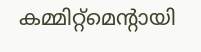കമ്മിറ്റ്‌മെന്റായി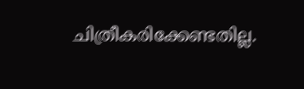ചിത്രീകരിക്കേണ്ടതില്ല.